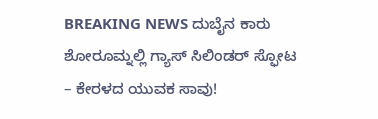BREAKING NEWS ದುಬೈನ ಕಾರು ಶೋರೂಮ್ನಲ್ಲಿ ಗ್ಯಾಸ್ ಸಿಲಿಂಡರ್ ಸ್ಫೋಟ – ಕೇರಳದ ಯುವಕ ಸಾವು!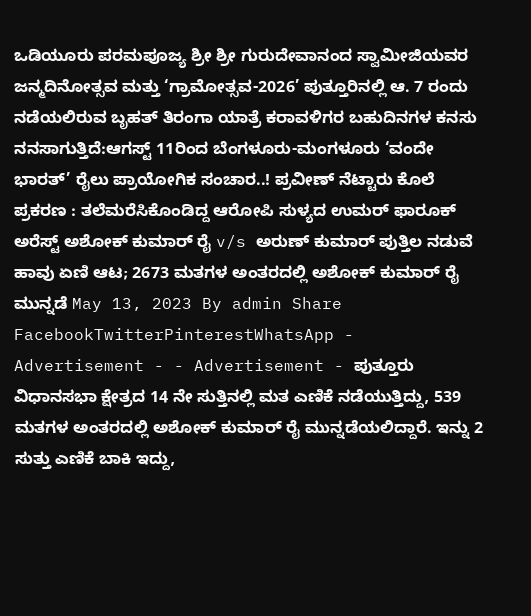ಒಡಿಯೂರು ಪರಮಪೂಜ್ಯ ಶ್ರೀ ಶ್ರೀ ಗುರುದೇವಾನಂದ ಸ್ವಾಮೀಜಿಯವರ ಜನ್ಮದಿನೋತ್ಸವ ಮತ್ತು ‘ಗ್ರಾಮೋತ್ಸವ-2026’ ಪುತ್ತೂರಿನಲ್ಲಿ ಆ. 7 ರಂದು ನಡೆಯಲಿರುವ ಬೃಹತ್ ತಿರಂಗಾ ಯಾತ್ರೆ ಕರಾವಳಿಗರ ಬಹುದಿನಗಳ ಕನಸು ನನಸಾಗುತ್ತಿದೆ:ಆಗಸ್ಟ್ 11ರಿಂದ ಬೆಂಗಳೂರು-ಮಂಗಳೂರು ‘ವಂದೇ ಭಾರತ್’ ರೈಲು ಪ್ರಾಯೋಗಿಕ ಸಂಚಾರ..! ಪ್ರವೀಣ್ ನೆಟ್ಟಾರು ಕೊಲೆ ಪ್ರಕರಣ : ತಲೆಮರೆಸಿಕೊಂಡಿದ್ದ ಆರೋಪಿ ಸುಳ್ಯದ ಉಮರ್ ಫಾರೂಕ್ ಅರೆಸ್ಟ್ ಅಶೋಕ್ ಕುಮಾರ್ ರೈ v/s ಅರುಣ್ ಕುಮಾರ್ ಪುತ್ತಿಲ ನಡುವೆ ಹಾವು ಏಣಿ ಆಟ; 2673 ಮತಗಳ ಅಂತರದಲ್ಲಿ ಅಶೋಕ್ ಕುಮಾರ್ ರೈ ಮುನ್ನಡೆ May 13, 2023 By admin Share FacebookTwitterPinterestWhatsApp - Advertisement - - Advertisement - ಪುತ್ತೂರು ವಿಧಾನಸಭಾ ಕ್ಷೇತ್ರದ 14 ನೇ ಸುತ್ತಿನಲ್ಲಿ ಮತ ಎಣಿಕೆ ನಡೆಯುತ್ತಿದ್ದು, 539 ಮತಗಳ ಅಂತರದಲ್ಲಿ ಅಶೋಕ್ ಕುಮಾರ್ ರೈ ಮುನ್ನಡೆಯಲಿದ್ದಾರೆ. ಇನ್ನು 2 ಸುತ್ತು ಎಣಿಕೆ ಬಾಕಿ ಇದ್ದು,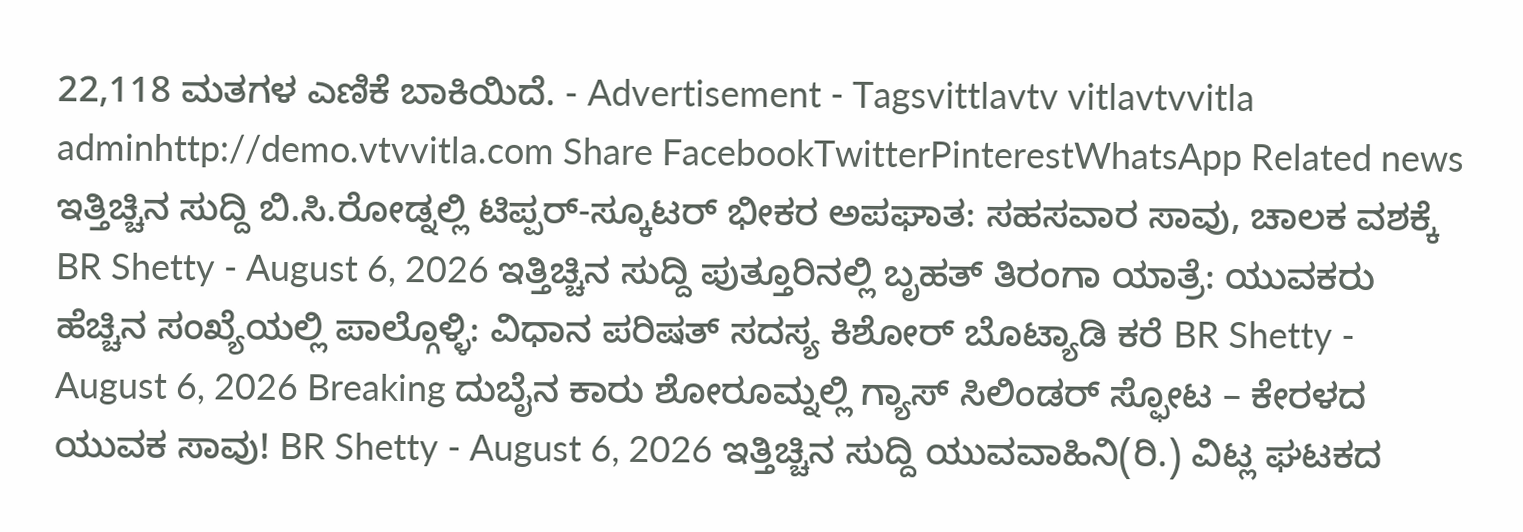22,118 ಮತಗಳ ಎಣಿಕೆ ಬಾಕಿಯಿದೆ. - Advertisement - Tagsvittlavtv vitlavtvvitla adminhttp://demo.vtvvitla.com Share FacebookTwitterPinterestWhatsApp Related news ಇತ್ತಿಚ್ಚಿನ ಸುದ್ದಿ ಬಿ.ಸಿ.ರೋಡ್ನಲ್ಲಿ ಟಿಪ್ಪರ್-ಸ್ಕೂಟರ್ ಭೀಕರ ಅಪಘಾತ: ಸಹಸವಾರ ಸಾವು, ಚಾಲಕ ವಶಕ್ಕೆ BR Shetty - August 6, 2026 ಇತ್ತಿಚ್ಚಿನ ಸುದ್ದಿ ಪುತ್ತೂರಿನಲ್ಲಿ ಬೃಹತ್ ತಿರಂಗಾ ಯಾತ್ರೆ: ಯುವಕರು ಹೆಚ್ಚಿನ ಸಂಖ್ಯೆಯಲ್ಲಿ ಪಾಲ್ಗೊಳ್ಳಿ: ವಿಧಾನ ಪರಿಷತ್ ಸದಸ್ಯ ಕಿಶೋರ್ ಬೊಟ್ಯಾಡಿ ಕರೆ BR Shetty - August 6, 2026 Breaking ದುಬೈನ ಕಾರು ಶೋರೂಮ್ನಲ್ಲಿ ಗ್ಯಾಸ್ ಸಿಲಿಂಡರ್ ಸ್ಫೋಟ – ಕೇರಳದ ಯುವಕ ಸಾವು! BR Shetty - August 6, 2026 ಇತ್ತಿಚ್ಚಿನ ಸುದ್ದಿ ಯುವವಾಹಿನಿ(ರಿ.) ವಿಟ್ಲ ಘಟಕದ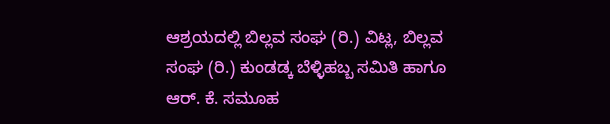ಆಶ್ರಯದಲ್ಲಿ ಬಿಲ್ಲವ ಸಂಘ (ರಿ.) ವಿಟ್ಲ, ಬಿಲ್ಲವ ಸಂಘ (ರಿ.) ಕುಂಡಡ್ಕ ಬೆಳ್ಳಿಹಬ್ಬ ಸಮಿತಿ ಹಾಗೂ ಆರ್. ಕೆ. ಸಮೂಹ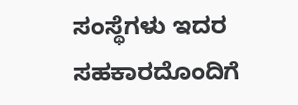ಸಂಸ್ಥೆಗಳು ಇದರ ಸಹಕಾರದೊಂದಿಗೆ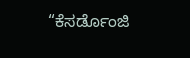“ಕೆಸರ್ಡೊಂಜಿ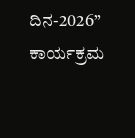ದಿನ-2026” ಕಾರ್ಯಕ್ರಮ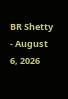BR Shetty - August 6, 2026